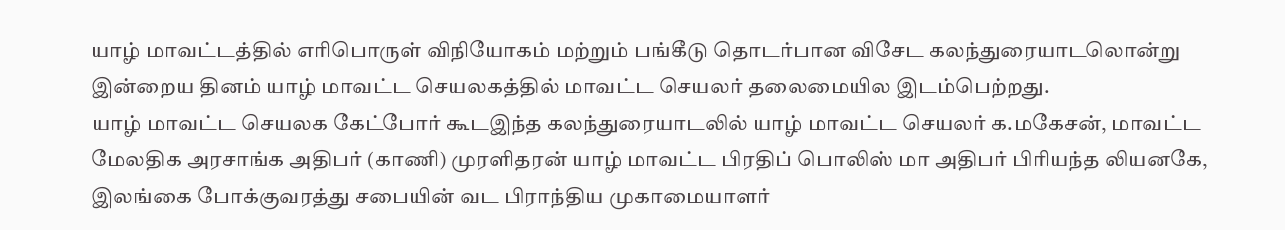யாழ் மாவட்டத்தில் எரிபொருள் விநியோகம் மற்றும் பங்கீடு தொடர்பான விசேட கலந்துரையாடலொன்று இன்றைய தினம் யாழ் மாவட்ட செயலகத்தில் மாவட்ட செயலர் தலைமையில இடம்பெற்றது.
யாழ் மாவட்ட செயலக கேட்போர் கூடஇந்த கலந்துரையாடலில் யாழ் மாவட்ட செயலர் க.மகேசன், மாவட்ட மேலதிக அரசாங்க அதிபர் (காணி) முரளிதரன் யாழ் மாவட்ட பிரதிப் பொலிஸ் மா அதிபர் பிரியந்த லியனகே, இலங்கை போக்குவரத்து சபையின் வட பிராந்திய முகாமையாளர்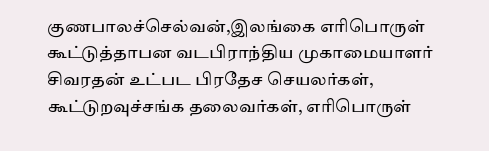குணபாலச்செல்வன்,இலங்கை எரிபொருள் கூட்டுத்தாபன வடபிராந்திய முகாமையாளர் சிவரதன் உட்பட பிரதேச செயலர்கள், கூட்டுறவுச்சங்க தலைவர்கள், எரிபொருள்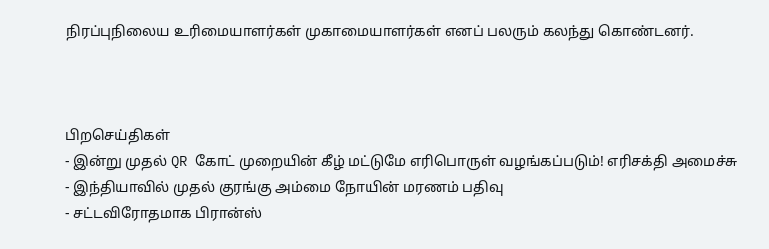நிரப்புநிலைய உரிமையாளர்கள் முகாமையாளர்கள் எனப் பலரும் கலந்து கொண்டனர்.



பிறசெய்திகள்
- இன்று முதல் QR கோட் முறையின் கீழ் மட்டுமே எரிபொருள் வழங்கப்படும்! எரிசக்தி அமைச்சு
- இந்தியாவில் முதல் குரங்கு அம்மை நோயின் மரணம் பதிவு
- சட்டவிரோதமாக பிரான்ஸ்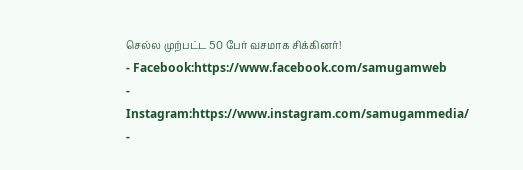செல்ல முற்பட்ட 50 பேர் வசமாக சிக்கினர்!
- Facebook:https://www.facebook.com/samugamweb
- Instagram:https://www.instagram.com/samugammedia/
-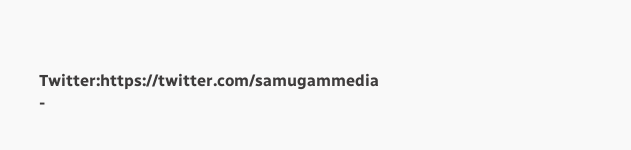Twitter:https://twitter.com/samugammedia
-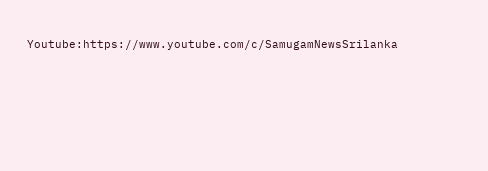Youtube:https://www.youtube.com/c/SamugamNewsSrilanka